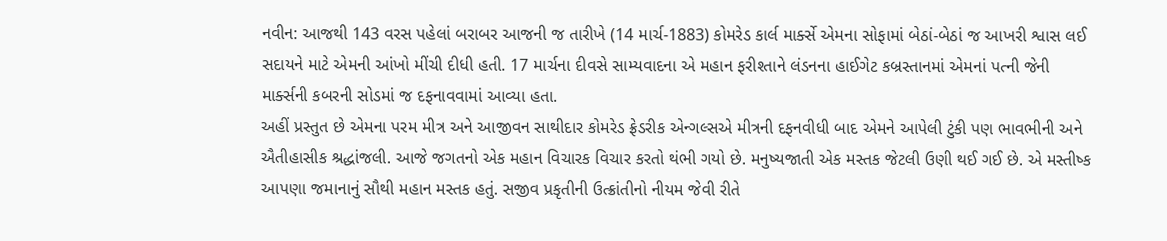નવીન: આજથી 143 વરસ પહેલાં બરાબર આજની જ તારીખે (14 માર્ચ-1883) કોમરેડ કાર્લ માર્ક્સે એમના સોફામાં બેઠાં-બેઠાં જ આખરી શ્વાસ લઈ સદાયને માટે એમની આંખો મીંચી દીધી હતી. 17 માર્ચના દીવસે સામ્યવાદના એ મહાન ફરીશ્તાને લંડનના હાઈગેટ કબ્રસ્તાનમાં એમનાં પત્ની જેની માર્ક્સની કબરની સોડમાં જ દફનાવવામાં આવ્યા હતા.
અહીં પ્રસ્તુત છે એમના પરમ મીત્ર અને આજીવન સાથીદાર કોમરેડ ફ્રેડરીક એન્ગલ્સએ મીત્રની દફનવીધી બાદ એમને આપેલી ટુંકી પણ ભાવભીની અને ઐતીહાસીક શ્રદ્ધાંજલી. આજે જગતનો એક મહાન વિચારક વિચાર કરતો થંભી ગયો છે. મનુષ્યજાતી એક મસ્તક જેટલી ઉણી થઈ ગઈ છે. એ મસ્તીષ્ક આપણા જમાનાનું સૌથી મહાન મસ્તક હતું. સજીવ પ્રકૃતીની ઉત્ક્રાંતીનો નીયમ જેવી રીતે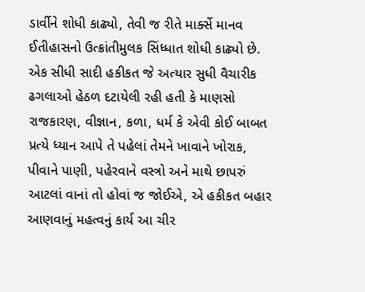ડાર્વીને શોધી કાઢ્યો, તેવી જ રીતે માર્ક્સે માનવ ઈતીહાસનો ઉત્ક્રાંતીમુલક સિંધ્ધાત શોધી કાઢ્યો છે. એક સીધી સાદી હકીકત જે અત્યાર સુધી વૈચારીક ઢગલાઓ હેઠળ દટાયેલી રહી હતી કે માણસો રાજકારણ, વીજ્ઞાન, કળા, ધર્મ કે એવી કોઈ બાબત પ્રત્યે ધ્યાન આપે તે પહેલાં તેમને ખાવાને ખોરાક, પીવાને પાણી, પહેરવાને વસ્ત્રો અને માથે છાપરું આટલાં વાનાં તો હોવાં જ જોઈએ, એ હકીકત બહાર આણવાનું મહત્વનું કાર્ય આ ચીર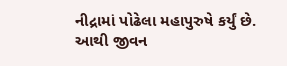નીદ્રામાં પોઢેલા મહાપુરુષે કર્યું છે.
આથી જીવન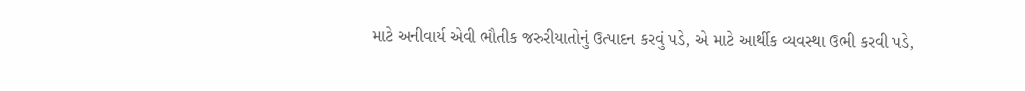માટે અનીવાર્ય એવી ભૌતીક જરુરીયાતોનું ઉત્પાદન કરવું પડે, એ માટે આર્થીક વ્યવસ્થા ઉભી કરવી પડે,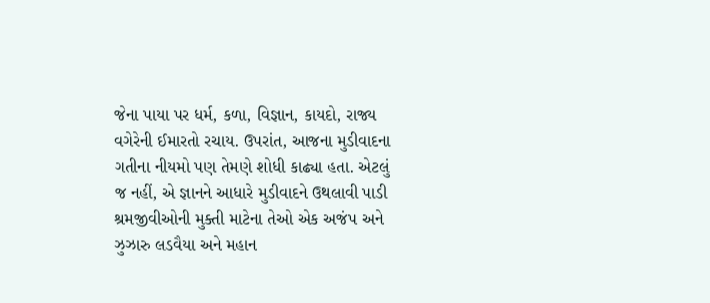જેના પાયા પર ધર્મ, કળા, વિજ્ઞાન, કાયદો, રાજ્ય વગેરેની ઈમારતો રચાય. ઉપરાંત, આજના મુડીવાદના ગતીના નીયમો પણ તેમણે શોધી કાઢ્યા હતા. એટલું જ નહીં, એ જ્ઞાનને આધારે મુડીવાદને ઉથલાવી પાડી શ્રમજીવીઓની મુક્તી માટેના તેઓ એક અજંપ અને ઝુઝારુ લડવૈયા અને મહાન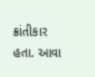ક્રાંતીકાર હતા. આવા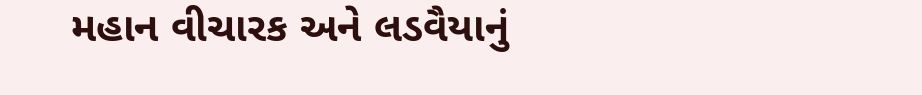મહાન વીચારક અને લડવૈયાનું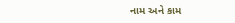નામ અને કામ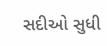સદીઓ સુધી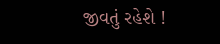જીવતું રહેશે !